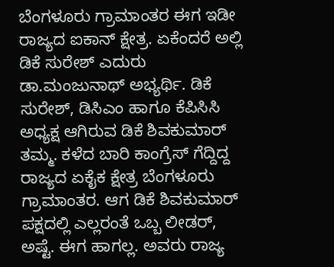ಬೆಂಗಳೂರು ಗ್ರಾಮಾಂತರ ಈಗ ಇಡೀ ರಾಜ್ಯದ ಐಕಾನ್ ಕ್ಷೇತ್ರ. ಏಕೆಂದರೆ ಅಲ್ಲಿ ಡಿಕೆ ಸುರೇಶ್ ಎದುರು ಡಾ.ಮಂಜುನಾಥ್ ಅಭ್ಯರ್ಥಿ. ಡಿಕೆ ಸುರೇಶ್, ಡಿಸಿಎಂ ಹಾಗೂ ಕೆಪಿಸಿಸಿ ಅಧ್ಯಕ್ಷ ಆಗಿರುವ ಡಿಕೆ ಶಿವಕುಮಾರ್ ತಮ್ಮ. ಕಳೆದ ಬಾರಿ ಕಾಂಗ್ರೆಸ್ ಗೆದ್ದಿದ್ದ ರಾಜ್ಯದ ಏಕೈಕ ಕ್ಷೇತ್ರ ಬೆಂಗಳೂರು ಗ್ರಾಮಾಂತರ. ಆಗ ಡಿಕೆ ಶಿವಕುಮಾರ್ ಪಕ್ಷದಲ್ಲಿ ಎಲ್ಲರಂತೆ ಒಬ್ಬ ಲೀಡರ್, ಅಷ್ಟೆ. ಈಗ ಹಾಗಲ್ಲ. ಅವರು ರಾಜ್ಯ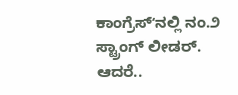ಕಾಂಗ್ರೆಸ್ʻನಲ್ಲಿ ನಂ.೨ ಸ್ಟ್ರಾಂಗ್ ಲೀಡರ್. ಆದರೆ..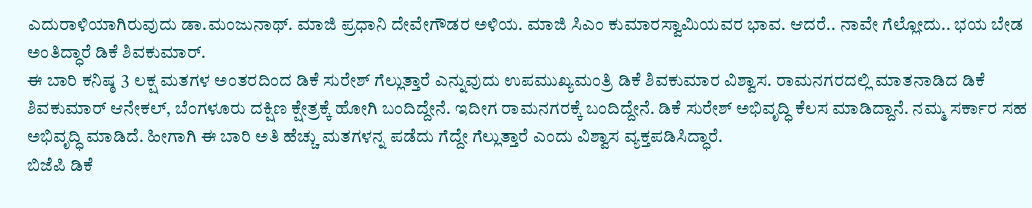ಎದುರಾಳಿಯಾಗಿರುವುದು ಡಾ.ಮಂಜುನಾಥ್. ಮಾಜಿ ಪ್ರಧಾನಿ ದೇವೇಗೌಡರ ಅಳಿಯ. ಮಾಜಿ ಸಿಎಂ ಕುಮಾರಸ್ವಾಮಿಯವರ ಭಾವ. ಆದರೆ.. ನಾವೇ ಗೆಲ್ಲೋದು.. ಭಯ ಬೇಡ ಅಂತಿದ್ಧಾರೆ ಡಿಕೆ ಶಿವಕುಮಾರ್.
ಈ ಬಾರಿ ಕನಿಷ್ಠ 3 ಲಕ್ಷ ಮತಗಳ ಅಂತರದಿಂದ ಡಿಕೆ ಸುರೇಶ್ ಗೆಲ್ಲುತ್ತಾರೆ ಎನ್ನುವುದು ಉಪಮುಖ್ಯಮಂತ್ರಿ ಡಿಕೆ ಶಿವಕುಮಾರ ವಿಶ್ವಾಸ. ರಾಮನಗರದಲ್ಲಿ ಮಾತನಾಡಿದ ಡಿಕೆ ಶಿವಕುಮಾರ್ ಆನೇಕಲ್, ಬೆಂಗಳೂರು ದಕ್ಷಿಣ ಕ್ಷೇತ್ರಕ್ಕೆ ಹೋಗಿ ಬಂದಿದ್ದೇನೆ. ಇದೀಗ ರಾಮನಗರಕ್ಕೆ ಬಂದಿದ್ದೇನೆ. ಡಿಕೆ ಸುರೇಶ್ ಅಭಿವೃದ್ಧಿ ಕೆಲಸ ಮಾಡಿದ್ದಾನೆ. ನಮ್ಮ ಸರ್ಕಾರ ಸಹ ಅಭಿವೃದ್ಧಿ ಮಾಡಿದೆ. ಹೀಗಾಗಿ ಈ ಬಾರಿ ಅತಿ ಹೆಚ್ಚು ಮತಗಳನ್ನ ಪಡೆದು ಗೆದ್ದೇ ಗೆಲ್ಲುತ್ತಾರೆ ಎಂದು ವಿಶ್ವಾಸ ವ್ಯಕ್ತಪಡಿಸಿದ್ಧಾರೆ.
ಬಿಜೆಪಿ ಡಿಕೆ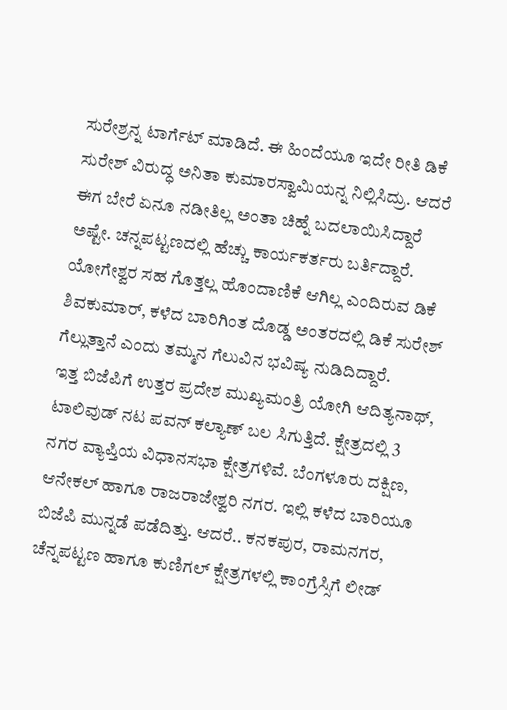ಸುರೇಶ್ರನ್ನ ಟಾರ್ಗೆಟ್ ಮಾಡಿದೆ. ಈ ಹಿಂದೆಯೂ ಇದೇ ರೀತಿ ಡಿಕೆ ಸುರೇಶ್ ವಿರುದ್ಧ ಅನಿತಾ ಕುಮಾರಸ್ವಾಮಿಯನ್ನ ನಿಲ್ಲಿಸಿದ್ರು. ಆದರೆ ಈಗ ಬೇರೆ ಏನೂ ನಡೀತಿಲ್ಲ ಅಂತಾ ಚಿಹ್ನೆ ಬದಲಾಯಿಸಿದ್ದಾರೆ ಅಷ್ಟೇ. ಚನ್ನಪಟ್ಟಣದಲ್ಲಿ ಹೆಚ್ಚು ಕಾರ್ಯಕರ್ತರು ಬರ್ತಿದ್ದಾರೆ. ಯೋಗೇಶ್ವರ ಸಹ ಗೊತ್ತಲ್ಲ ಹೊಂದಾಣಿಕೆ ಆಗಿಲ್ಲ ಎಂದಿರುವ ಡಿಕೆ ಶಿವಕುಮಾರ್, ಕಳೆದ ಬಾರಿಗಿಂತ ದೊಡ್ಡ ಅಂತರದಲ್ಲಿ ಡಿಕೆ ಸುರೇಶ್ ಗೆಲ್ಲುತ್ತಾನೆ ಎಂದು ತಮ್ಮನ ಗೆಲುವಿನ ಭವಿಷ್ಯ ನುಡಿದಿದ್ದಾರೆ.
ಇತ್ತ ಬಿಜೆಪಿಗೆ ಉತ್ತರ ಪ್ರದೇಶ ಮುಖ್ಯಮಂತ್ರಿ ಯೋಗಿ ಆದಿತ್ಯನಾಥ್, ಟಾಲಿವುಡ್ ನಟ ಪವನ್ ಕಲ್ಯಾಣ್ ಬಲ ಸಿಗುತ್ತಿದೆ. ಕ್ಷೇತ್ರದಲ್ಲಿ 3 ನಗರ ವ್ಯಾಪ್ತಿಯ ವಿಧಾನಸಭಾ ಕ್ಷೇತ್ರಗಳಿವೆ. ಬೆಂಗಳೂರು ದಕ್ಷಿಣ, ಆನೇಕಲ್ ಹಾಗೂ ರಾಜರಾಜೇಶ್ವರಿ ನಗರ. ಇಲ್ಲಿ ಕಳೆದ ಬಾರಿಯೂ ಬಿಜೆಪಿ ಮುನ್ನಡೆ ಪಡೆದಿತ್ತು. ಆದರೆ.. ಕನಕಪುರ, ರಾಮನಗರ, ಚೆನ್ನಪಟ್ಟಣ ಹಾಗೂ ಕುಣಿಗಲ್ ಕ್ಷೇತ್ರಗಳಲ್ಲಿ ಕಾಂಗ್ರೆಸ್ಸಿಗೆ ಲೀಡ್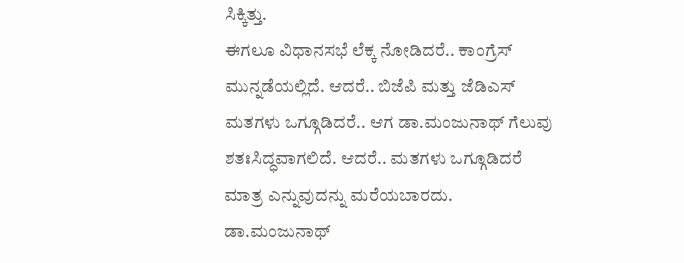ಸಿಕ್ಕಿತ್ತು.
ಈಗಲೂ ವಿಧಾನಸಭೆ ಲೆಕ್ಕ ನೋಡಿದರೆ.. ಕಾಂಗ್ರೆಸ್ ಮುನ್ನಡೆಯಲ್ಲಿದೆ. ಆದರೆ.. ಬಿಜೆಪಿ ಮತ್ತು ಜೆಡಿಎಸ್ ಮತಗಳು ಒಗ್ಗೂಡಿದರೆ.. ಆಗ ಡಾ.ಮಂಜುನಾಥ್ ಗೆಲುವು ಶತಃಸಿದ್ಧವಾಗಲಿದೆ. ಆದರೆ.. ಮತಗಳು ಒಗ್ಗೂಡಿದರೆ ಮಾತ್ರ ಎನ್ನುವುದನ್ನು ಮರೆಯಬಾರದು.
ಡಾ.ಮಂಜುನಾಥ್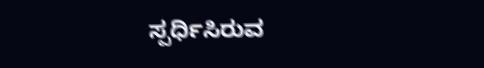ಸ್ಪರ್ಧಿಸಿರುವ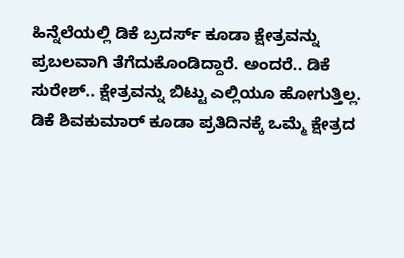ಹಿನ್ನೆಲೆಯಲ್ಲಿ ಡಿಕೆ ಬ್ರದರ್ಸ್ ಕೂಡಾ ಕ್ಷೇತ್ರವನ್ನು ಪ್ರಬಲವಾಗಿ ತೆಗೆದುಕೊಂಡಿದ್ದಾರೆ. ಅಂದರೆ.. ಡಿಕೆ ಸುರೇಶ್.. ಕ್ಷೇತ್ರವನ್ನು ಬಿಟ್ಟು ಎಲ್ಲಿಯೂ ಹೋಗುತ್ತಿಲ್ಲ. ಡಿಕೆ ಶಿವಕುಮಾರ್ ಕೂಡಾ ಪ್ರತಿದಿನಕ್ಕೆ ಒಮ್ಮೆ ಕ್ಷೇತ್ರದ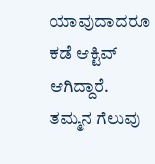ಯಾವುದಾದರೂ ಕಡೆ ಆಕ್ಟಿವ್ ಆಗಿದ್ದಾರೆ. ತಮ್ಮನ ಗೆಲುವು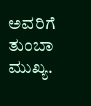ಅವರಿಗೆ ತುಂಬಾ ಮುಖ್ಯ.